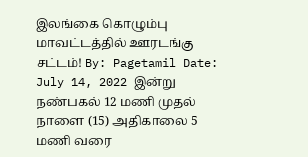இலங்கை கொழும்பு மாவட்டத்தில் ஊரடங்கு சட்டம்! By: Pagetamil Date: July 14, 2022 இன்று நண்பகல் 12 மணி முதல் நாளை (15) அதிகாலை 5 மணி வரை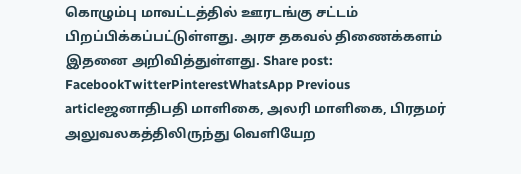கொழும்பு மாவட்டத்தில் ஊரடங்கு சட்டம் பிறப்பிக்கப்பட்டுள்ளது. அரச தகவல் திணைக்களம் இதனை அறிவித்துள்ளது. Share post: FacebookTwitterPinterestWhatsApp Previous articleஜனாதிபதி மாளிகை, அலரி மாளிகை, பிரதமர் அலுவலகத்திலிருந்து வெளியேற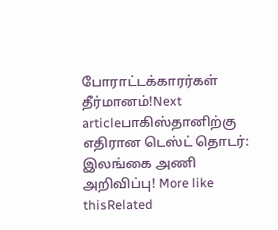போராட்டக்காரர்கள் தீர்மானம்!Next articleபாகிஸ்தானிற்கு எதிரான டெஸ்ட் தொடர்: இலங்கை அணி அறிவிப்பு! More like thisRelated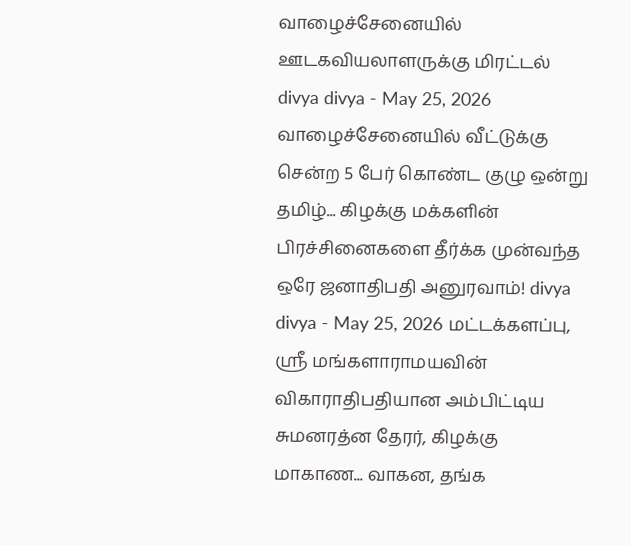வாழைச்சேனையில் ஊடகவியலாளருக்கு மிரட்டல் divya divya - May 25, 2026 வாழைச்சேனையில் வீட்டுக்கு சென்ற 5 பேர் கொண்ட குழு ஒன்று தமிழ்... கிழக்கு மக்களின் பிரச்சினைகளை தீர்க்க முன்வந்த ஒரே ஜனாதிபதி அனுரவாம்! divya divya - May 25, 2026 மட்டக்களப்பு, ஸ்ரீ மங்களாராமயவின் விகாராதிபதியான அம்பிட்டிய சுமனரத்ன தேரர், கிழக்கு மாகாண... வாகன, தங்க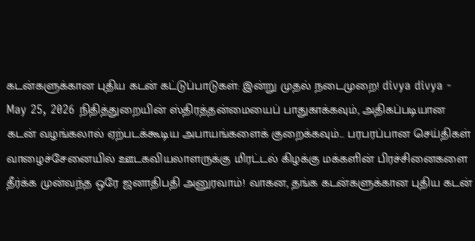கடன்களுக்கான புதிய கடன் கட்டுப்பாடுகள்: இன்று முதல் நடைமுறை! divya divya - May 25, 2026 நிதித்துறையின் ஸ்திரத்தன்மையைப் பாதுகாக்கவும், அதிகப்படியான கடன் வழங்கலால் ஏற்படக்கூடிய அபாயங்களைக் குறைக்கவும்... பரபரப்பான செய்திகள் வாழைச்சேனையில் ஊடகவியலாளருக்கு மிரட்டல் கிழக்கு மக்களின் பிரச்சினைகளை தீர்க்க முன்வந்த ஒரே ஜனாதிபதி அனுரவாம்! வாகன, தங்க கடன்களுக்கான புதிய கடன்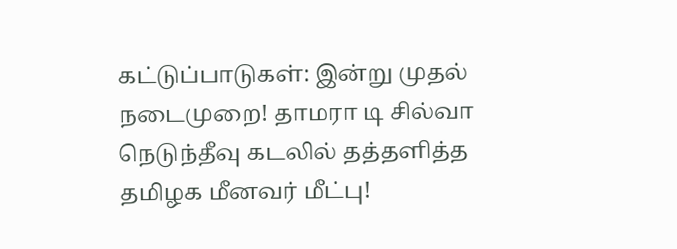கட்டுப்பாடுகள்: இன்று முதல் நடைமுறை! தாமரா டி சில்வா நெடுந்தீவு கடலில் தத்தளித்த தமிழக மீனவர் மீட்பு!